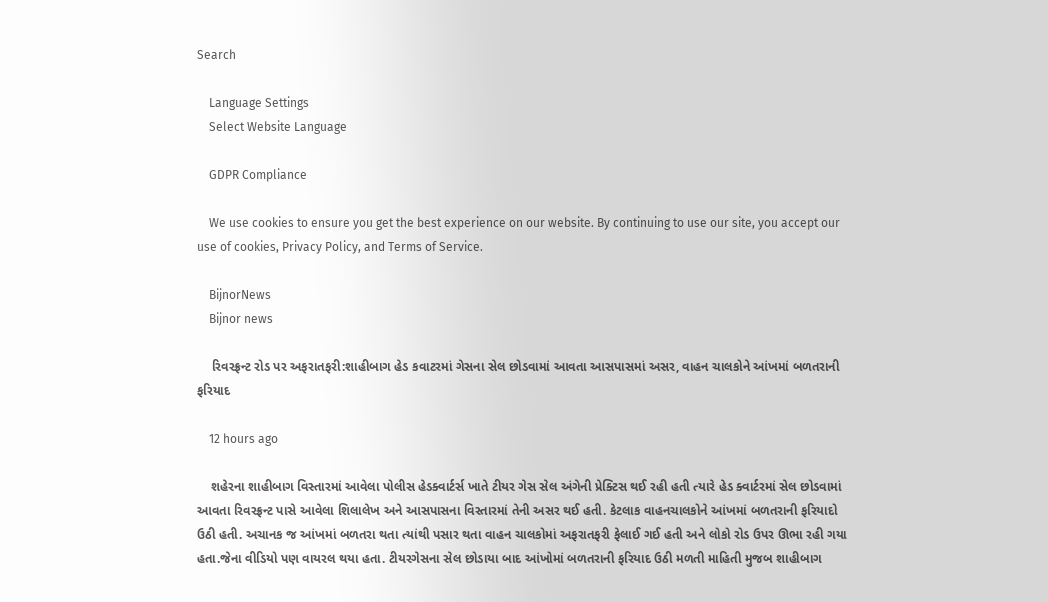Search

    Language Settings
    Select Website Language

    GDPR Compliance

    We use cookies to ensure you get the best experience on our website. By continuing to use our site, you accept our use of cookies, Privacy Policy, and Terms of Service.

    BijnorNews
    Bijnor news

    રિવરફ્રન્ટ રોડ પર અફરાતફરી:શાહીબાગ હેડ કવાટરમાં ગેસના સેલ છોડવામાં આવતા આસપાસમાં અસર, વાહન ચાલકોને આંખમાં બળતરાની ફરિયાદ

    12 hours ago

    શહેરના શાહીબાગ વિસ્તારમાં આવેલા પોલીસ હેડક્વાર્ટર્સ ખાતે ટીયર ગેસ સેલ અંગેની પ્રેક્ટિસ થઈ રહી હતી ત્યારે હેડ ક્વાર્ટરમાં સેલ છોડવામાં આવતા રિવરફ્રન્ટ પાસે આવેલા શિલાલેખ અને આસપાસના વિસ્તારમાં તેની અસર થઈ હતી. કેટલાક વાહનચાલકોને આંખમાં બળતરાની ફરિયાદો ઉઠી હતી. અચાનક જ આંખમાં બળતરા થતા ત્યાંથી પસાર થતા વાહન ચાલકોમાં અફરાતફરી ફેલાઈ ગઈ હતી અને લોકો રોડ ઉપર ઊભા રહી ગયા હતા.જેના વીડિયો પણ વાયરલ થયા હતા. ટીયરગેસના સેલ છોડાયા બાદ આંખોમાં બળતરાની ફરિયાદ ઉઠી મળતી માહિતી મુજબ શાહીબાગ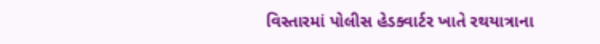વિસ્તારમાં પોલીસ હેડક્વાર્ટર ખાતે રથયાત્રાના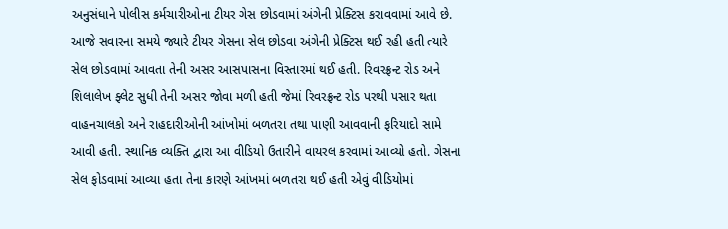અનુસંધાને પોલીસ કર્મચારીઓના ટીયર ગેસ છોડવામાં અંગેની પ્રેક્ટિસ કરાવવામાં આવે છે. આજે સવારના સમયે જ્યારે ટીયર ગેસના સેલ છોડવા અંગેની પ્રેક્ટિસ થઈ રહી હતી ત્યારે સેલ છોડવામાં આવતા તેની અસર આસપાસના વિસ્તારમાં થઈ હતી. રિવરફ્રન્ટ રોડ અને શિલાલેખ ફ્લેટ સુધી તેની અસર જોવા મળી હતી જેમાં રિવરફ્રન્ટ રોડ પરથી પસાર થતા વાહનચાલકો અને રાહદારીઓની આંખોમાં બળતરા તથા પાણી આવવાની ફરિયાદો સામે આવી હતી. સ્થાનિક વ્યક્તિ દ્વારા આ વીડિયો ઉતારીને વાયરલ કરવામાં આવ્યો હતો. ગેસના સેલ ફોડવામાં આવ્યા હતા તેના કારણે આંખમાં બળતરા થઈ હતી એવું વીડિયોમાં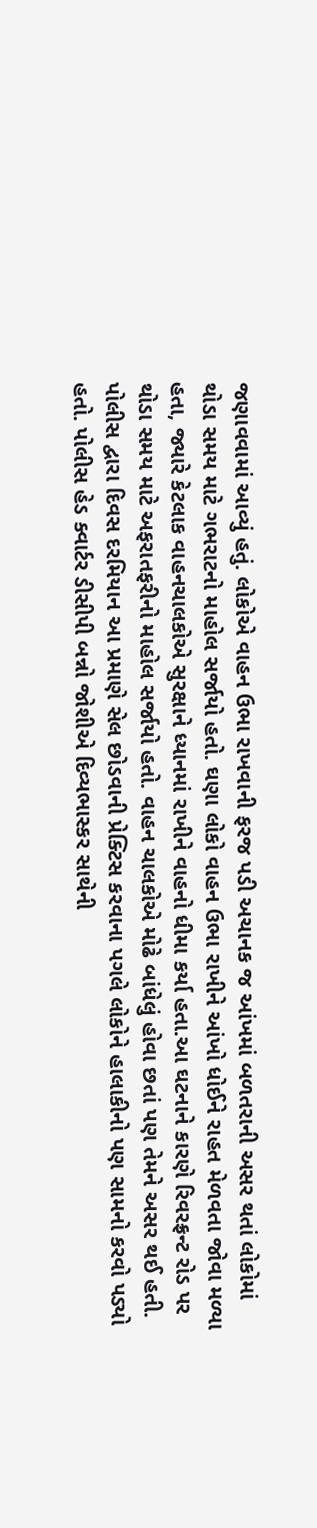જણાવવામાં આવ્યું હતું. લોકોએ વાહન ઉભા રાખવાની ફરજ પડી અચાનક જ આંખમાં બળતરાની અસર થતાં લોકોમાં થોડા સમય માટે ગભરાટનો માહોલ સર્જાયો હતો. ઘણા લોકો વાહન ઉભા રાખીને આંખો ધોઈને રાહત મેળવતા જોવા મળ્યા હતા, જ્યારે કેટલાક વાહનચાલકોએ સુરક્ષાને ધ્યાનમાં રાખીને વાહનો ધીમા કર્યા હતા.આ ઘટનાને કારણે રિવરફ્રન્ટ રોડ પર થોડા સમય માટે અફરાતફરીનો માહોલ સર્જાયો હતો. વાહન ચાલકોએ મોઢે બાંધેલું હોવા છતાં પણ તેમને અસર થઈ હતી. પોલીસ દ્વારા દિવસ દરમિયાન આ પ્રમાણે સેલ છોડવાની પ્રેક્ટિસ કરવાના પગલે લોકોને હાલાકીનો પણ સામનો કરવો પડ્યો હતો. પોલીસ હેડ ક્વાર્ટર ડીસીપી બન્નો જોશીએ દિવ્યભાસ્કર સાથેની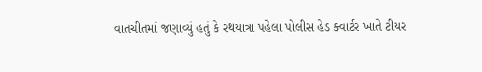વાતચીતમાં જણાવ્યું હતું કે રથયાત્રા પહેલા પોલીસ હેડ ક્વાર્ટર ખાતે ટીયર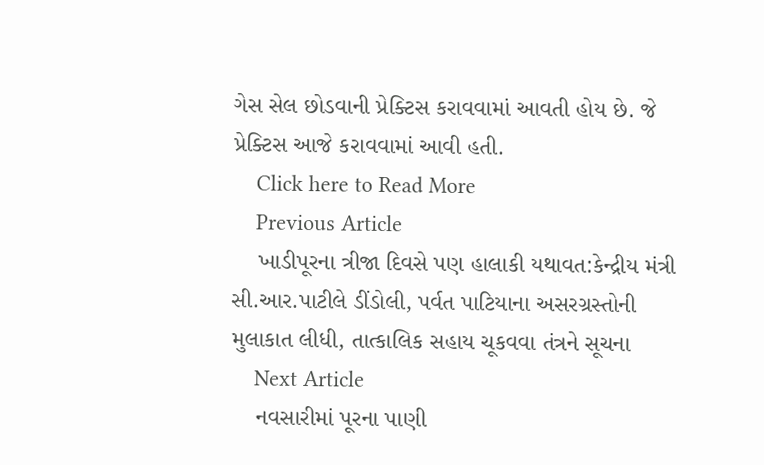ગેસ સેલ છોડવાની પ્રેક્ટિસ કરાવવામાં આવતી હોય છે. જે પ્રેક્ટિસ આજે કરાવવામાં આવી હતી.
    Click here to Read More
    Previous Article
    ખાડીપૂરના ત્રીજા દિવસે પણ હાલાકી યથાવત:કેન્દ્રીય મંત્રી સી.આર.પાટીલે ડીંડોલી, પર્વત પાટિયાના અસરગ્રસ્તોની મુલાકાત લીધી, તાત્કાલિક સહાય ચૂકવવા તંત્રને સૂચના
    Next Article
    નવસારીમાં પૂરના પાણી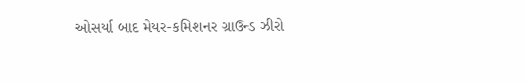ઓસર્યા બાદ મેયર-કમિશનર ગ્રાઉન્ડ ઝીરો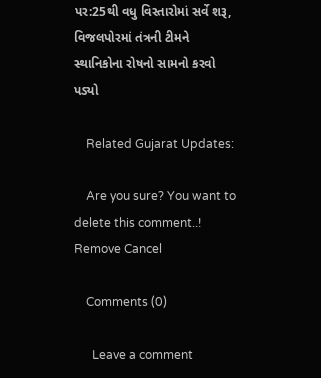પર:25થી વધુ વિસ્તારોમાં સર્વે શરૂ, વિજલપોરમાં તંત્રની ટીમને સ્થાનિકોના રોષનો સામનો કરવો પડ્યો

    Related Gujarat Updates:

    Are you sure? You want to delete this comment..! Remove Cancel

    Comments (0)

      Leave a comment